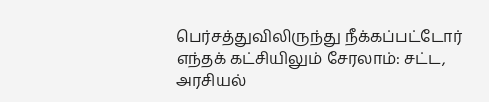பெர்சத்துவிலிருந்து நீக்கப்பட்டோர் எந்தக் கட்சியிலும் சேரலாம்: சட்ட, அரசியல்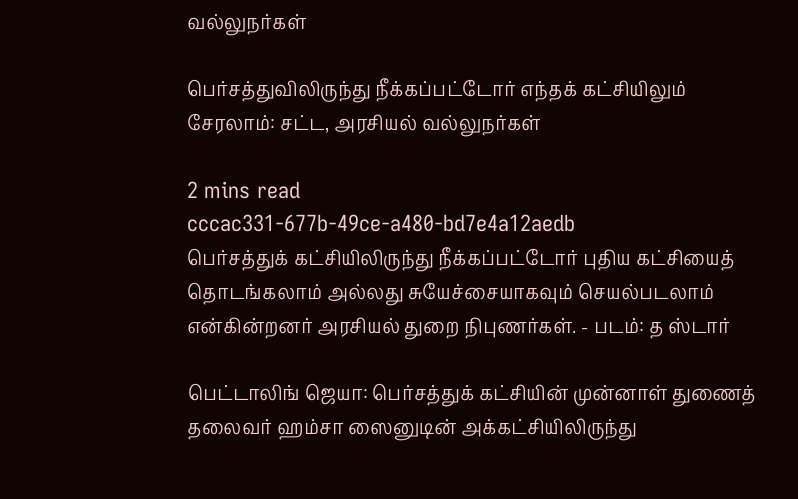வல்லுநர்கள்

பெர்சத்துவிலிருந்து நீக்கப்பட்டோர் எந்தக் கட்சியிலும் சேரலாம்: சட்ட, அரசியல் வல்லுநர்கள்

2 mins read
cccac331-677b-49ce-a480-bd7e4a12aedb
பெர்சத்துக் கட்சியிலிருந்து நீக்கப்பட்டோர் புதிய கட்சியைத் தொடங்கலாம் அல்லது சுயேச்சையாகவும் செயல்படலாம் என்கின்றனர் அரசியல் துறை நிபுணர்கள். - படம்: த ஸ்டார்

பெட்டாலிங் ஜெயா: பெர்சத்துக் கட்சியின் முன்னாள் துணைத் தலைவர் ஹம்சா ஸைனுடின் அக்கட்சியிலிருந்து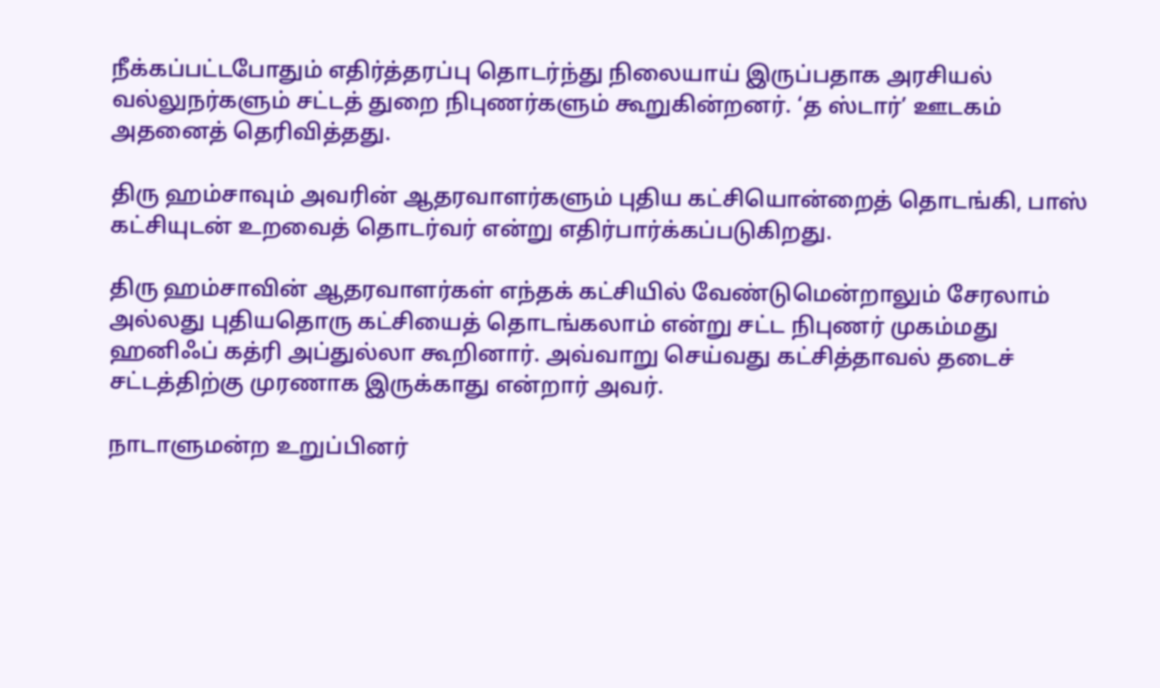நீக்கப்பட்டபோதும் எதிர்த்தரப்பு தொடர்ந்து நிலையாய் இருப்பதாக அரசியல் வல்லுநர்களும் சட்டத் துறை நிபுணர்களும் கூறுகின்றனர். ‘த ஸ்டார்’ ஊடகம் அதனைத் தெரிவித்தது.

திரு ஹம்சாவும் அவரின் ஆதரவாளர்களும் புதிய கட்சியொன்றைத் தொடங்கி, பாஸ் கட்சியுடன் உறவைத் தொடர்வர் என்று எதிர்பார்க்கப்படுகிறது.

திரு ஹம்சாவின் ஆதரவாளர்கள் எந்தக் கட்சியில் வேண்டுமென்றாலும் சேரலாம் அல்லது புதியதொரு கட்சியைத் தொடங்கலாம் என்று சட்ட நிபுணர் முகம்மது ஹனிஃப் கத்ரி அப்துல்லா கூறினார். அவ்வாறு செய்வது கட்சித்தாவல் தடைச் சட்டத்திற்கு முரணாக இருக்காது என்றார் அவர்.

நாடாளுமன்ற உறுப்பினர்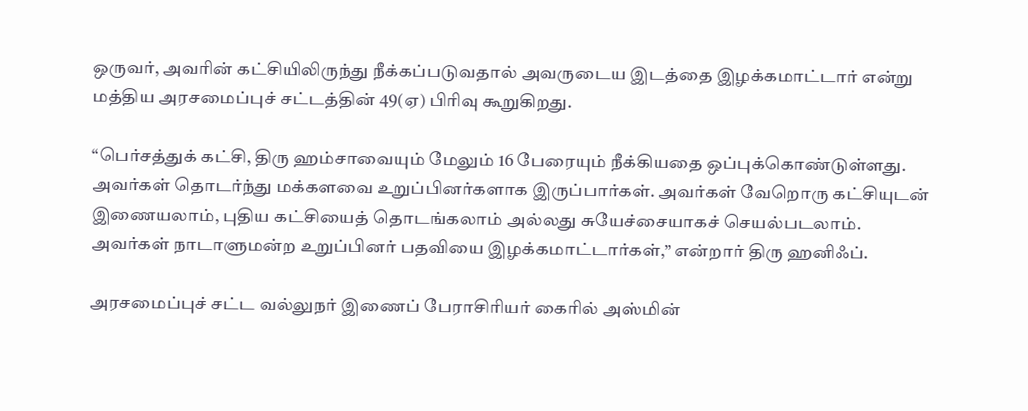ஒருவர், அவரின் கட்சியிலிருந்து நீக்கப்படுவதால் அவருடைய இடத்தை இழக்கமாட்டார் என்று மத்திய அரசமைப்புச் சட்டத்தின் 49(ஏ) பிரிவு கூறுகிறது.

“பெர்சத்துக் கட்சி, திரு ஹம்சாவையும் மேலும் 16 பேரையும் நீக்கியதை ஒப்புக்கொண்டுள்ளது. அவர்கள் தொடர்ந்து மக்களவை உறுப்பினர்களாக இருப்பார்கள். அவர்கள் வேறொரு கட்சியுடன் இணையலாம், புதிய கட்சியைத் தொடங்கலாம் அல்லது சுயேச்சையாகச் செயல்படலாம். அவர்கள் நாடாளுமன்ற உறுப்பினர் பதவியை இழக்கமாட்டார்கள்,” என்றார் திரு ஹனிஃப்.

அரசமைப்புச் சட்ட வல்லுநர் இணைப் பேராசிரியர் கைரில் அஸ்மின்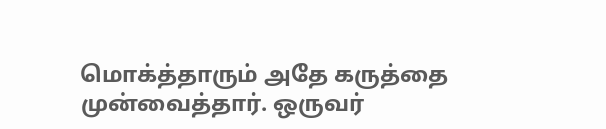மொக்த்தாரும் அதே கருத்தை முன்வைத்தார். ஒருவர்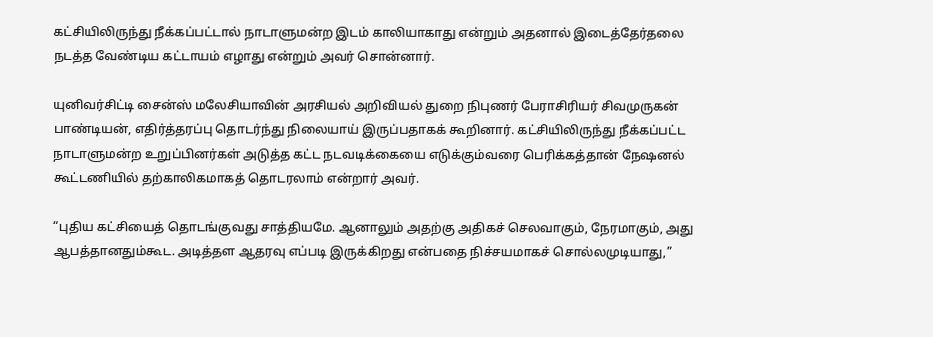கட்சியிலிருந்து நீக்கப்பட்டால் நாடாளுமன்ற இடம் காலியாகாது என்றும் அதனால் இடைத்தேர்தலை நடத்த வேண்டிய கட்டாயம் எழாது என்றும் அவர் சொன்னார்.

யுனிவர்சிட்டி சைன்ஸ் மலேசியாவின் அரசியல் அறிவியல் துறை நிபுணர் பேராசிரியர் சிவமுருகன் பாண்டியன், எதிர்த்தரப்பு தொடர்ந்து நிலையாய் இருப்பதாகக் கூறினார். கட்சியிலிருந்து நீக்கப்பட்ட நாடாளுமன்ற உறுப்பினர்கள் அடுத்த கட்ட நடவடிக்கையை எடுக்கும்வரை பெரிக்கத்தான் நே‌ஷனல் கூட்டணியில் தற்காலிகமாகத் தொடரலாம் என்றார் அவர்.

“புதிய கட்சியைத் தொடங்குவது சாத்தியமே. ஆனாலும் அதற்கு அதிகச் செலவாகும், நேரமாகும், அது ஆபத்தானதும்கூட. அடித்தள ஆதரவு எப்படி இருக்கிறது என்பதை நிச்சயமாகச் சொல்லமுடியாது,”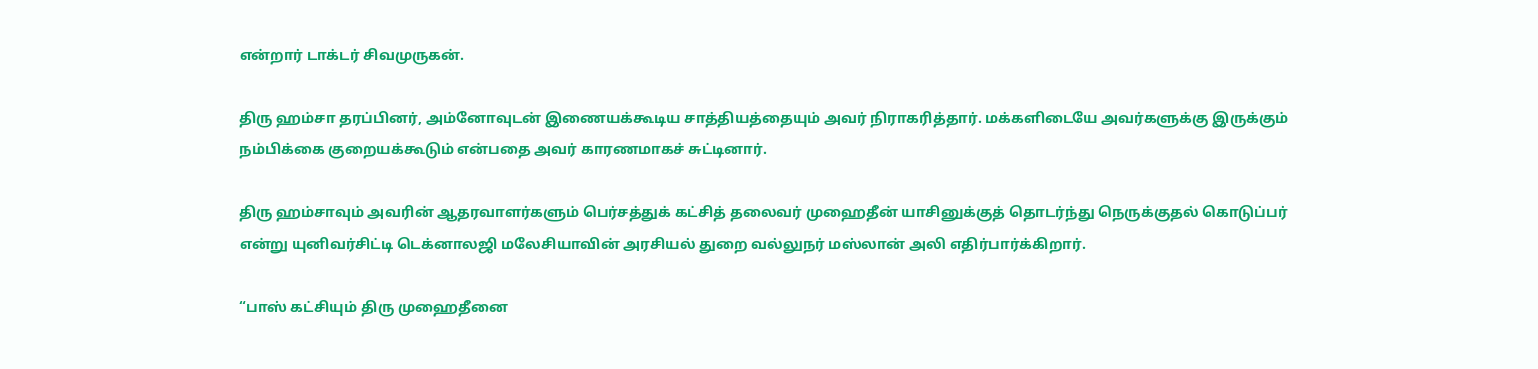என்றார் டாக்டர் சிவமுருகன்.

திரு ஹம்சா தரப்பினர், அம்னோவுடன் இணையக்கூடிய சாத்தியத்தையும் அவர் நிராகரித்தார். மக்களிடையே அவர்களுக்கு இருக்கும் நம்பிக்கை குறையக்கூடும் என்பதை அவர் காரணமாகச் சுட்டினார்.

திரு ஹம்சாவும் அவரின் ஆதரவாளர்களும் பெர்சத்துக் கட்சித் தலைவர் முஹைதீன் யாசினுக்குத் தொடர்ந்து நெருக்குதல் கொடுப்பர் என்று யுனிவர்சிட்டி டெக்னாலஜி மலேசியாவின் அரசியல் துறை வல்லுநர் மஸ்லான் அலி எதிர்பார்க்கிறார்.

“பாஸ் கட்சியும் திரு முஹைதீனை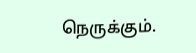நெருக்கும்.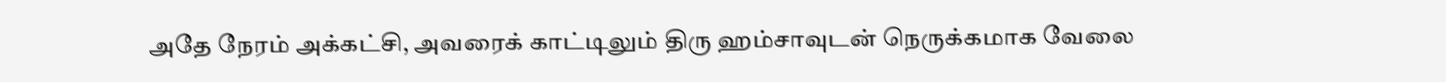அதே நேரம் அக்கட்சி, அவரைக் காட்டிலும் திரு ஹம்சாவுடன் நெருக்கமாக வேலை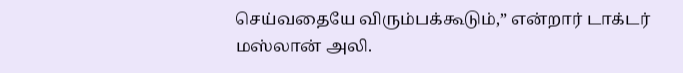செய்வதையே விரும்பக்கூடும்,” என்றார் டாக்டர் மஸ்லான் அலி.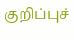குறிப்புச்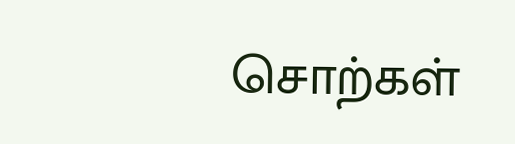சொற்கள்